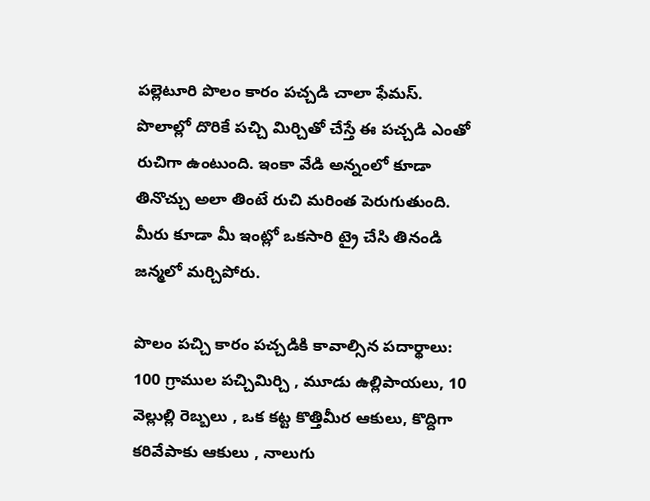పల్లెటూరి పొలం కారం పచ్చడి చాలా ఫేమస్. పొలాల్లో దొరికే పచ్చి మిర్చితో చేస్తే ఈ పచ్చడి ఎంతో రుచిగా ఉంటుంది. ఇంకా వేడి అన్నంలో కూడా తినొచ్చు అలా తింటే రుచి మరింత పెరుగుతుంది. మీరు కూడా మీ ఇంట్లో ఒకసారి ట్రై చేసి తినండి జన్మలో మర్చిపోరు.

పొలం పచ్చి కారం పచ్చడికి కావాల్సిన పదార్థాలు: 100 గ్రాముల పచ్చిమిర్చి , మూడు ఉల్లిపాయలు, 10 వెల్లుల్లి రెబ్బలు , ఒక కట్ట కొత్తిమీర ఆకులు, కొద్దిగా కరివేపాకు ఆకులు , నాలుగు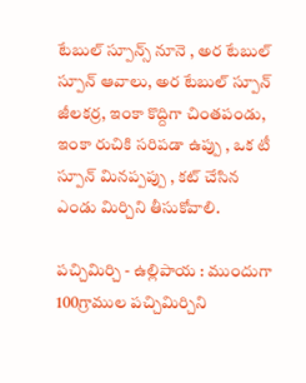టేబుల్ స్పూన్స్ నూనె , అర టేబుల్ స్పూన్ ఆవాలు, అర టేబుల్ స్పూన్ జీలకర్ర, ఇంకా కొద్దిగా చింతపండు, ఇంకా రుచికి సరిపడా ఉప్పు , ఒక టీ స్పూన్ మినప్పప్పు , కట్ చేసిన ఎండు మిర్చిని తీసుకోవాలి.

పచ్చిమిర్చి - ఉల్లిపాయ : ముందుగా 100గ్రాముల పచ్చిమిర్చిని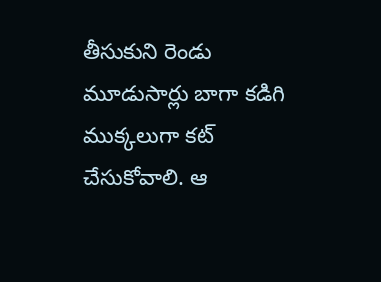తీసుకుని రెండు మూడుసార్లు బాగా కడిగి ముక్కలుగా కట్ చేసుకోవాలి. ఆ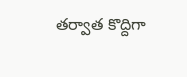తర్వాత కొద్దిగా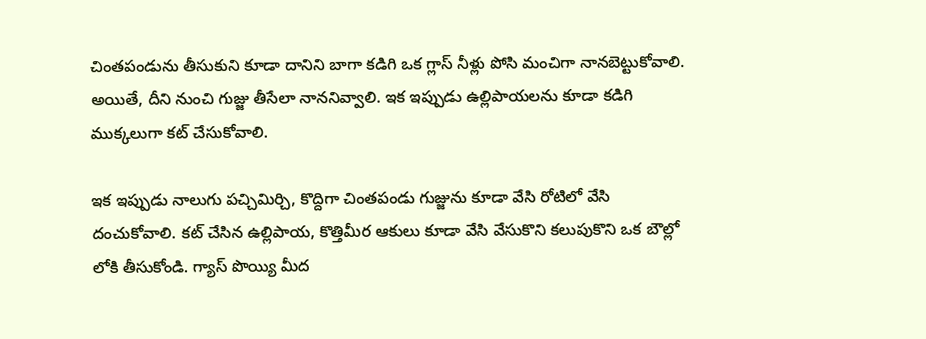చింతపండును తీసుకుని కూడా దానిని బాగా కడిగి ఒక గ్లాస్ నీళ్లు పోసి మంచిగా నానబెట్టుకోవాలి. అయితే, దీని నుంచి గుజ్జు తీసేలా నాననివ్వాలి. ఇక ఇప్పుడు ఉల్లిపాయలను కూడా కడిగి ముక్కలుగా కట్ చేసుకోవాలి.

ఇక ఇప్పుడు నాలుగు పచ్చిమిర్చి, కొద్దిగా చింతపండు గుజ్జును కూడా వేసి రోటిలో వేసి దంచుకోవాలి. కట్ చేసిన ఉల్లిపాయ, కొత్తిమీర ఆకులు కూడా వేసి వేసుకొని కలుపుకొని ఒక బౌల్లో లోకి తీసుకోండి. గ్యాస్ పొయ్యి మీద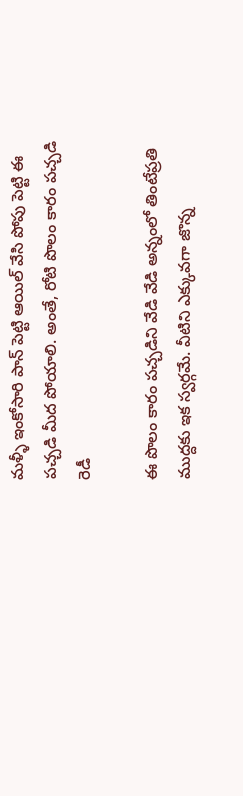మళ్ళీ ఇంకోసారి పాన్ పెట్టి ఆయిల్ వేసి పోపు పెట్టి ఈ పచ్చడి మీద పోయాలి. అంతే, రోటి పొలం కారం పచ్చడి రెడీ

ఈ పొలం కారం పచ్చడిని వేడి వేడి అన్నంలో తింటేప్రతి ముద్దకు ఇక స్వర్గమే. వీటిని ఎక్కువగా జొన్న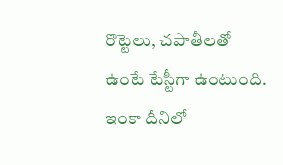రొట్టెలు, చపాతీలతో ఉంటే టేస్టీగా ఉంటుంది. ఇంకా దీనిలో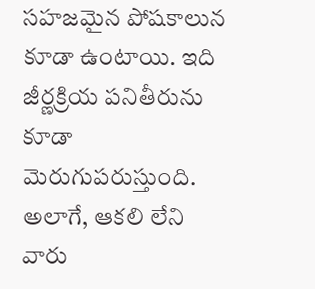సహజమైన పోషకాలున కూడా ఉంటాయి. ఇది జీర్ణక్రియ పనితీరును కూడా మెరుగుపరుస్తుంది. అలాగే, ఆకలి లేని వారు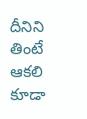దీనిని తింటే ఆకలి కూడా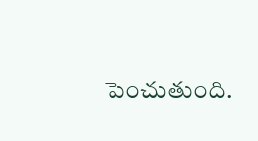పెంచుతుంది.